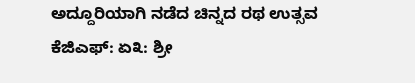ಅದ್ದೂರಿಯಾಗಿ ನಡೆದ ಚಿನ್ನದ ರಥ ಉತ್ಸವ
ಕೆಜಿಎಫ್: ಏ೩: ಶ್ರೀ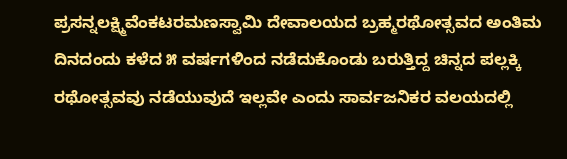ಪ್ರಸನ್ನಲಕ್ಷ್ಮಿವೆಂಕಟರಮಣಸ್ವಾಮಿ ದೇವಾಲಯದ ಬ್ರಹ್ಮರಥೋತ್ಸವದ ಅಂತಿಮ ದಿನದಂದು ಕಳೆದ ೫ ವರ್ಷಗಳಿಂದ ನಡೆದುಕೊಂಡು ಬರುತ್ತಿದ್ದ ಚಿನ್ನದ ಪಲ್ಲಕ್ಕಿ ರಥೋತ್ಸವವು ನಡೆಯುವುದೆ ಇಲ್ಲವೇ ಎಂದು ಸಾರ್ವಜನಿಕರ ವಲಯದಲ್ಲಿ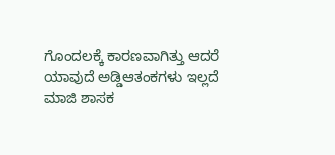ಗೊಂದಲಕ್ಕೆ ಕಾರಣವಾಗಿತ್ತು ಆದರೆ ಯಾವುದೆ ಅಡ್ಡಿಆತಂಕಗಳು ಇಲ್ಲದೆ ಮಾಜಿ ಶಾಸಕ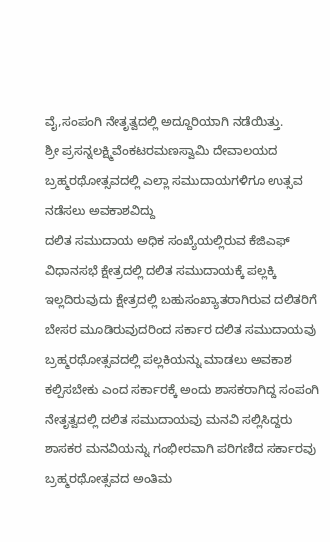ವೈ,ಸಂಪಂಗಿ ನೇತೃತ್ವದಲ್ಲಿ ಅದ್ದೂರಿಯಾಗಿ ನಡೆಯಿತ್ತು.
ಶ್ರೀ ಪ್ರಸನ್ನಲಕ್ಷ್ಮಿವೆಂಕಟರಮಣಸ್ವಾಮಿ ದೇವಾಲಯದ ಬ್ರಹ್ಮರಥೋತ್ಸವದಲ್ಲಿ ಎಲ್ಲಾ ಸಮುದಾಯಗಳಿಗೂ ಉತ್ಸವ ನಡೆಸಲು ಅವಕಾಶವಿದ್ದು
ದಲಿತ ಸಮುದಾಯ ಅಧಿಕ ಸಂಖ್ಯೆಯಲ್ಲಿರುವ ಕೆಜಿಎಫ್ ವಿಧಾನಸಭೆ ಕ್ಷೇತ್ರದಲ್ಲಿ ದಲಿತ ಸಮುದಾಯಕ್ಕೆ ಪಲ್ಲಕ್ಕಿ ಇಲ್ಲದಿರುವುದು ಕ್ಷೇತ್ರದಲ್ಲಿ ಬಹುಸಂಖ್ಯಾತರಾಗಿರುವ ದಲಿತರಿಗೆ ಬೇಸರ ಮೂಡಿರುವುದರಿಂದ ಸರ್ಕಾರ ದಲಿತ ಸಮುದಾಯವು ಬ್ರಹ್ಮರಥೋತ್ಸವದಲ್ಲಿ ಪಲ್ಲಕಿಯನ್ನು ಮಾಡಲು ಅವಕಾಶ ಕಲ್ಪಿಸಬೇಕು ಎಂದ ಸರ್ಕಾರಕ್ಕೆ ಅಂದು ಶಾಸಕರಾಗಿದ್ದ ಸಂಪಂಗಿ ನೇತೃತ್ವದಲ್ಲಿ ದಲಿತ ಸಮುದಾಯವು ಮನವಿ ಸಲ್ಲಿಸಿದ್ದರು ಶಾಸಕರ ಮನವಿಯನ್ನು ಗಂಭೀರವಾಗಿ ಪರಿಗಣಿದ ಸರ್ಕಾರವು ಬ್ರಹ್ಮರಥೋತ್ಸವದ ಅಂತಿಮ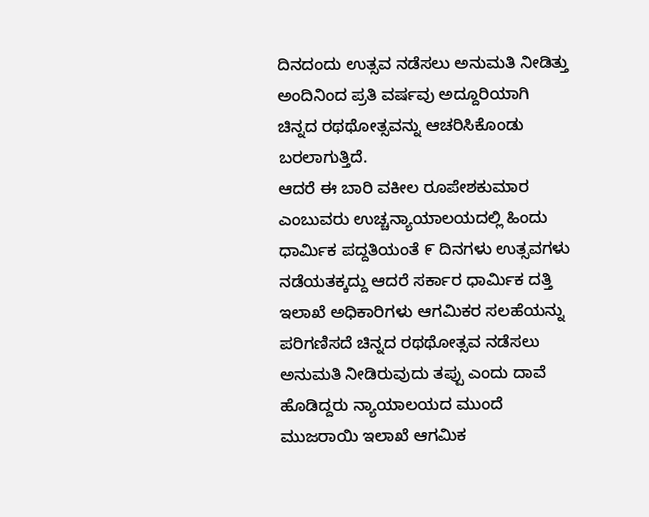ದಿನದಂದು ಉತ್ಸವ ನಡೆಸಲು ಅನುಮತಿ ನೀಡಿತ್ತು ಅಂದಿನಿಂದ ಪ್ರತಿ ವರ್ಷವು ಅದ್ದೂರಿಯಾಗಿ ಚಿನ್ನದ ರಥಥೋತ್ಸವನ್ನು ಆಚರಿಸಿಕೊಂಡು ಬರಲಾಗುತ್ತಿದೆ.
ಆದರೆ ಈ ಬಾರಿ ವಕೀಲ ರೂಪೇಶಕುಮಾರ ಎಂಬುವರು ಉಚ್ಚನ್ಯಾಯಾಲಯದಲ್ಲಿ ಹಿಂದು ಧಾರ್ಮಿಕ ಪದ್ದತಿಯಂತೆ ೯ ದಿನಗಳು ಉತ್ಸವಗಳು ನಡೆಯತಕ್ಕದ್ದು ಆದರೆ ಸರ್ಕಾರ ಧಾರ್ಮಿಕ ದತ್ತಿ ಇಲಾಖೆ ಅಧಿಕಾರಿಗಳು ಆಗಮಿಕರ ಸಲಹೆಯನ್ನು ಪರಿಗಣಿಸದೆ ಚಿನ್ನದ ರಥಥೋತ್ಸವ ನಡೆಸಲು ಅನುಮತಿ ನೀಡಿರುವುದು ತಪ್ಪು ಎಂದು ದಾವೆ ಹೊಡಿದ್ದರು ನ್ಯಾಯಾಲಯದ ಮುಂದೆ ಮುಜರಾಯಿ ಇಲಾಖೆ ಆಗಮಿಕ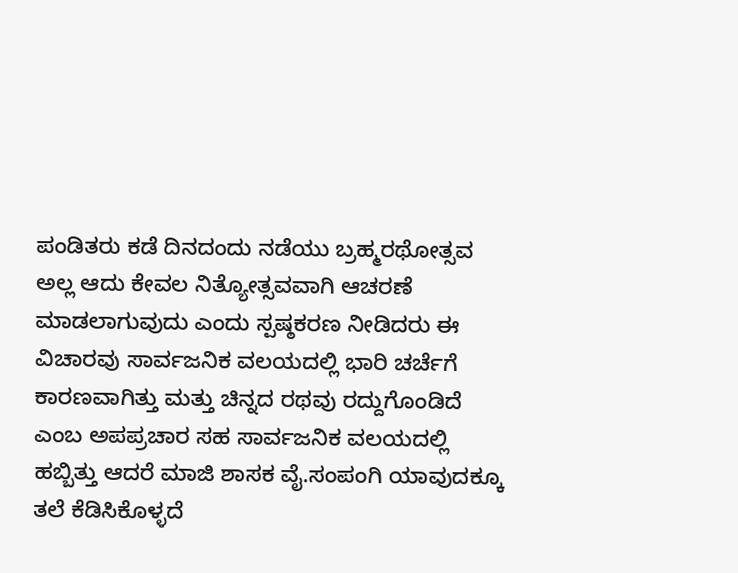ಪಂಡಿತರು ಕಡೆ ದಿನದಂದು ನಡೆಯು ಬ್ರಹ್ಮರಥೋತ್ಸವ ಅಲ್ಲ ಆದು ಕೇವಲ ನಿತ್ಯೋತ್ಸವವಾಗಿ ಆಚರಣೆ ಮಾಡಲಾಗುವುದು ಎಂದು ಸ್ಪಷ್ಠಕರಣ ನೀಡಿದರು ಈ ವಿಚಾರವು ಸಾರ್ವಜನಿಕ ವಲಯದಲ್ಲಿ ಭಾರಿ ಚರ್ಚೆಗೆ ಕಾರಣವಾಗಿತ್ತು ಮತ್ತು ಚಿನ್ನದ ರಥವು ರದ್ದುಗೊಂಡಿದೆ ಎಂಬ ಅಪಪ್ರಚಾರ ಸಹ ಸಾರ್ವಜನಿಕ ವಲಯದಲ್ಲಿ ಹಬ್ಬಿತ್ತು ಆದರೆ ಮಾಜಿ ಶಾಸಕ ವೈ.ಸಂಪಂಗಿ ಯಾವುದಕ್ಕೂ ತಲೆ ಕೆಡಿಸಿಕೊಳ್ಳದೆ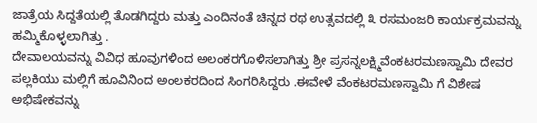ಜಾತ್ರೆಯ ಸಿದ್ದತೆಯಲ್ಲಿ ತೊಡಗಿದ್ದರು ಮತ್ತು ಎಂದಿನಂತೆ ಚಿನ್ನದ ರಥ ಉತ್ಸವದಲ್ಲಿ ೩ ರಸಮಂಜರಿ ಕಾರ್ಯಕ್ರಮವನ್ನು ಹಮ್ಮಿಕೊಳ್ಳಲಾಗಿತ್ತು .
ದೇವಾಲಯವನ್ನು ವಿವಿಧ ಹೂವುಗಳಿಂದ ಅಲಂಕರಗೊಳಿಸಲಾಗಿತ್ತು ಶ್ರೀ ಪ್ರಸನ್ನಲಕ್ಷ್ಮಿವೆಂಕಟರಮಣಸ್ವಾಮಿ ದೇವರ ಪಲ್ಲಕಿಯು ಮಲ್ಲಿಗೆ ಹೂವಿನಿಂದ ಅಂಲಕರದಿಂದ ಸಿಂಗರಿಸಿದ್ದರು .ಈವೇಳೆ ವೆಂಕಟರಮಣಸ್ವಾಮಿ ಗೆ ವಿಶೇಷ ಅಭಿಷೇಕವನ್ನು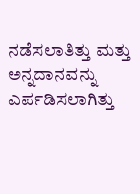ನಡೆಸಲಾತಿತ್ತು ಮತ್ತು ಅನ್ನದಾನವನ್ನು ಎರ್ಪಡಿಸಲಾಗಿತ್ತು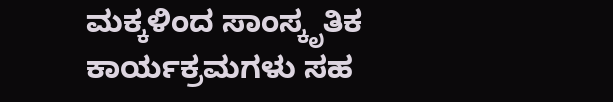ಮಕ್ಕಳಿಂದ ಸಾಂಸ್ಕೃತಿಕ ಕಾರ್ಯಕ್ರಮಗಳು ಸಹ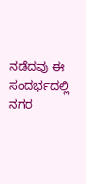ನಡೆದವು ಈ ಸಂದರ್ಭದಲ್ಲಿ ನಗರ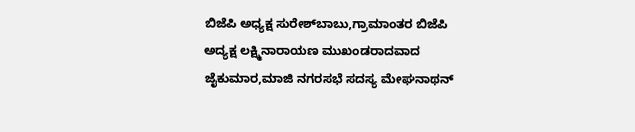ಬಿಜೆಪಿ ಅಧ್ಯಕ್ಷ ಸುರೇಶ್‌ಬಾಬು,ಗ್ರಾಮಾಂತರ ಬಿಜೆಪಿ ಅದ್ಯಕ್ಷ ಲಕ್ಷ್ಮಿನಾರಾಯಣ ಮುಖಂಡರಾದವಾದ ಜೈಕುಮಾರ,ಮಾಜಿ ನಗರಸಭೆ ಸದಸ್ಯ ಮೇಘನಾಥನ್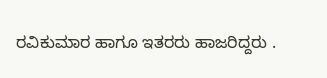ರವಿಕುಮಾರ ಹಾಗೂ ಇತರರು ಹಾಜರಿದ್ದರು .